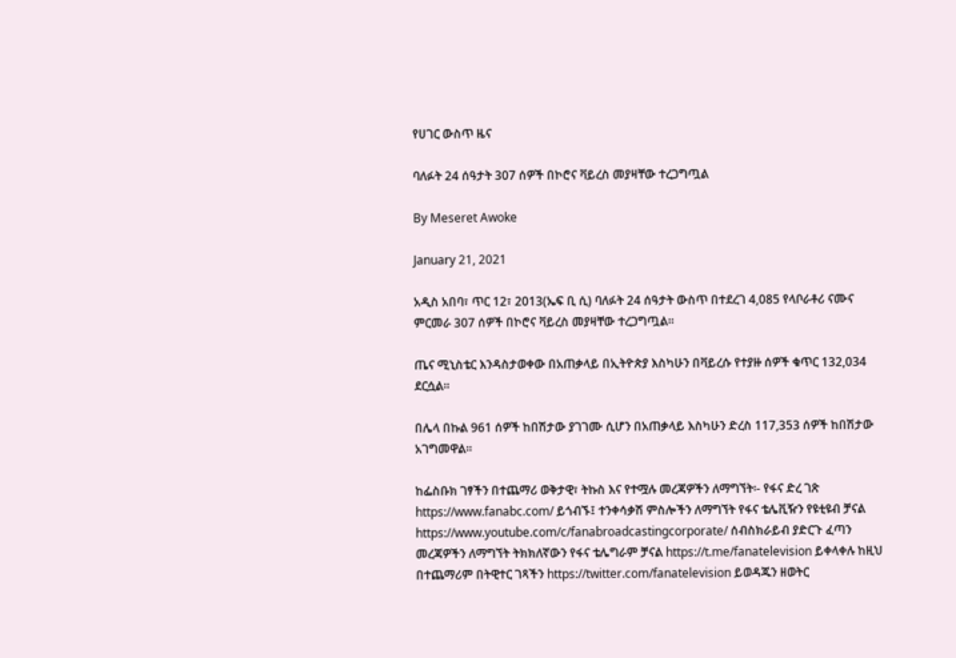የሀገር ውስጥ ዜና

ባለፉት 24 ሰዓታት 307 ሰዎች በኮሮና ቫይረስ መያዛቸው ተረጋግጧል

By Meseret Awoke

January 21, 2021

አዲስ አበባ፣ ጥር 12፣ 2013(ኤፍ ቢ ሲ) ባለፉት 24 ሰዓታት ውስጥ በተደረገ 4,085 የላቦራቶሪ ናሙና ምርመራ 307 ሰዎች በኮሮና ቫይረስ መያዛቸው ተረጋግጧል።

ጤና ሚኒስቴር እንዳስታወቀው በአጠቃላይ በኢትዮጵያ እስካሁን በቫይረሱ የተያዙ ሰዎች ቁጥር 132,034 ደርሷል።

በሌላ በኩል 961 ሰዎች ከበሽታው ያገገሙ ሲሆን በአጠቃላይ እስካሁን ድረስ 117,353 ሰዎች ከበሽታው አገግመዋል።

ከፌስቡክ ገፃችን በተጨማሪ ወቅታዊ፣ ትኩስ እና የተሟሉ መረጃዎችን ለማግኘት፡- የፋና ድረ ገጽ https://www.fanabc.com/ ይጎብኙ፤ ተንቀሳቃሽ ምስሎችን ለማግኘት የፋና ቴሌቪዥን የዩቲዩብ ቻናል https://www.youtube.com/c/fanabroadcastingcorporate/ ሰብስክራይብ ያድርጉ ፈጣን መረጃዎችን ለማግኘት ትክክለኛውን የፋና ቴሌግራም ቻናል https://t.me/fanatelevision ይቀላቀሉ ከዚህ በተጨማሪም በትዊተር ገጻችን https://twitter.com/fanatelevision ይወዳጁን ዘወትር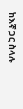ከእኛ ጋር ስላሉ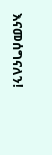እናመሰግናለን!